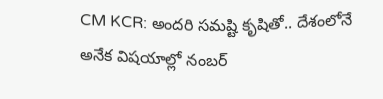CM KCR: అందరి సమష్టి కృషితో.. దేశంలోనే అనేక విషయాల్లో నంబర్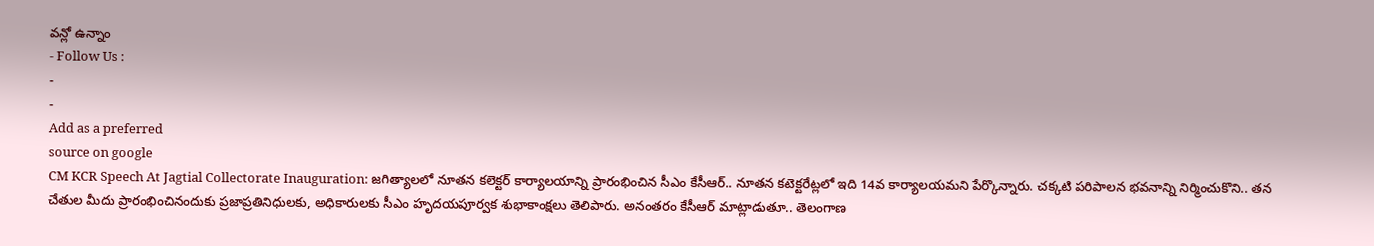వన్లో ఉన్నాం
- Follow Us :
-
-
Add as a preferred
source on google
CM KCR Speech At Jagtial Collectorate Inauguration: జగిత్యాలలో నూతన కలెక్టర్ కార్యాలయాన్ని ప్రారంభించిన సీఎం కేసీఆర్.. నూతన కటెక్టరేట్లలో ఇది 14వ కార్యాలయమని పేర్కొన్నారు. చక్కటి పరిపాలన భవనాన్ని నిర్మించుకొని.. తన చేతుల మీదు ప్రారంభించినందుకు ప్రజాప్రతినిధులకు, అధికారులకు సీఎం హృదయపూర్వక శుభాకాంక్షలు తెలిపారు. అనంతరం కేసీఆర్ మాట్లాడుతూ.. తెలంగాణ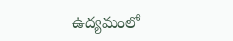ఉద్యమంలో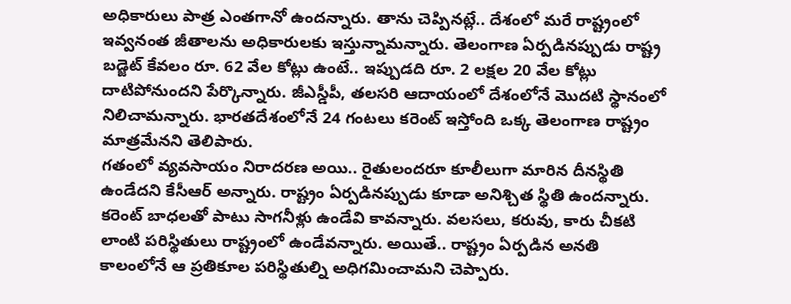అధికారులు పాత్ర ఎంతగానో ఉందన్నారు. తాను చెప్పినట్లే.. దేశంలో మరే రాష్ట్రంలో ఇవ్వనంత జీతాలను అధికారులకు ఇస్తున్నామన్నారు. తెలంగాణ ఏర్పడినప్పుడు రాష్ట్ర బడ్జెట్ కేవలం రూ. 62 వేల కోట్లు ఉంటే.. ఇప్పుడది రూ. 2 లక్షల 20 వేల కోట్లు దాటిపోనుందని పేర్కొన్నారు. జీఎస్డీపీ, తలసరి ఆదాయంలో దేశంలోనే మొదటి స్థానంలో నిలిచామన్నారు. భారతదేశంలోనే 24 గంటలు కరెంట్ ఇస్తోంది ఒక్క తెలంగాణ రాష్ట్రం మాత్రమేనని తెలిపారు.
గతంలో వ్యవసాయం నిరాదరణ అయి.. రైతులందరూ కూలీలుగా మారిన దీనస్థితి ఉండేదని కేసీఆర్ అన్నారు. రాష్ట్రం ఏర్పడినప్పుడు కూడా అనిశ్చిత స్థితి ఉందన్నారు. కరెంట్ బాధలతో పాటు సాగనీళ్లు ఉండేవి కావన్నారు. వలసలు, కరువు, కారు చీకటి లాంటి పరిస్థితులు రాష్ట్రంలో ఉండేవన్నారు. అయితే.. రాష్ట్రం ఏర్పడిన అనతి కాలంలోనే ఆ ప్రతికూల పరిస్థితుల్ని అధిగమించామని చెప్పారు.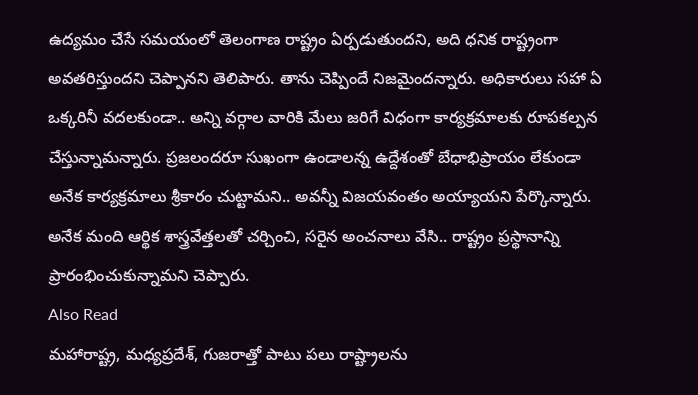ఉద్యమం చేసే సమయంలో తెలంగాణ రాష్ట్రం ఏర్పడుతుందని, అది ధనిక రాష్ట్రంగా అవతరిస్తుందని చెప్పానని తెలిపారు. తాను చెప్పిందే నిజమైందన్నారు. అధికారులు సహా ఏ ఒక్కరినీ వదలకుండా.. అన్ని వర్గాల వారికి మేలు జరిగే విధంగా కార్యక్రమాలకు రూపకల్పన చేస్తున్నామన్నారు. ప్రజలందరూ సుఖంగా ఉండాలన్న ఉద్దేశంతో బేధాభిప్రాయం లేకుండా అనేక కార్యక్రమాలు శ్రీకారం చుట్టామని.. అవన్నీ విజయవంతం అయ్యాయని పేర్కొన్నారు. అనేక మంది ఆర్థిక శాస్త్రవేత్తలతో చర్చించి, సరైన అంచనాలు వేసి.. రాష్ట్రం ప్రస్థానాన్ని ప్రారంభించుకున్నామని చెప్పారు.
Also Read
మహారాష్ట్ర, మధ్యప్రదేశ్, గుజరాత్తో పాటు పలు రాష్ట్రాలను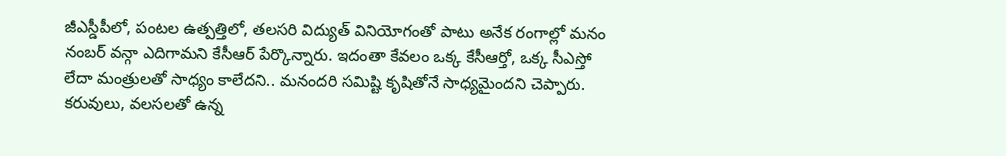జీఎస్డీపీలో, పంటల ఉత్పత్తిలో, తలసరి విద్యుత్ వినియోగంతో పాటు అనేక రంగాల్లో మనం నంబర్ వన్గా ఎదిగామని కేసీఆర్ పేర్కొన్నారు. ఇదంతా కేవలం ఒక్క కేసీఆర్తో, ఒక్క సీఎస్తో లేదా మంత్రులతో సాధ్యం కాలేదని.. మనందరి సమిష్టి కృషితోనే సాధ్యమైందని చెప్పారు. కరువులు, వలసలతో ఉన్న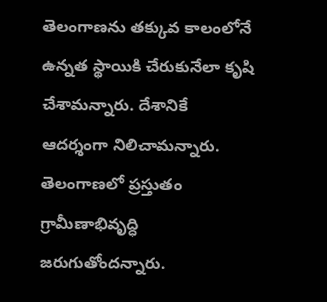తెలంగాణను తక్కువ కాలంలోనే ఉన్నత స్థాయికి చేరుకునేలా కృషి చేశామన్నారు. దేశానికే ఆదర్శంగా నిలిచామన్నారు. తెలంగాణలో ప్రస్తుతం గ్రామీణాభివృద్ధి జరుగుతోందన్నారు.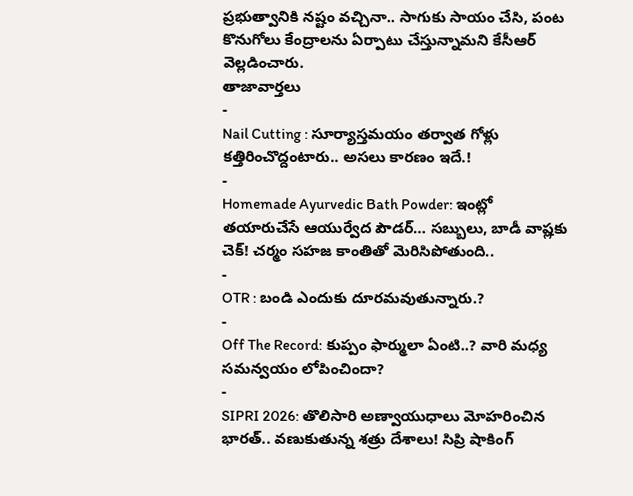ప్రభుత్వానికి నష్టం వచ్చినా.. సాగుకు సాయం చేసి, పంట కొనుగోలు కేంద్రాలను ఏర్పాటు చేస్తున్నామని కేసీఆర్ వెల్లడించారు.
తాజావార్తలు
-
Nail Cutting : సూర్యాస్తమయం తర్వాత గోళ్లు కత్తిరించొద్దంటారు.. అసలు కారణం ఇదే.!
-
Homemade Ayurvedic Bath Powder: ఇంట్లో తయారుచేసే ఆయుర్వేద పౌడర్… సబ్బులు, బాడీ వాష్లకు చెక్! చర్మం సహజ కాంతితో మెరిసిపోతుంది..
-
OTR : బండి ఎందుకు దూరమవుతున్నారు.?
-
Off The Record: కుప్పం ఫార్ములా ఏంటి..? వారి మధ్య సమన్వయం లోపించిందా?
-
SIPRI 2026: తొలిసారి అణ్వాయుధాలు మోహరించిన భారత్.. వణుకుతున్న శత్రు దేశాలు! సిప్రి షాకింగ్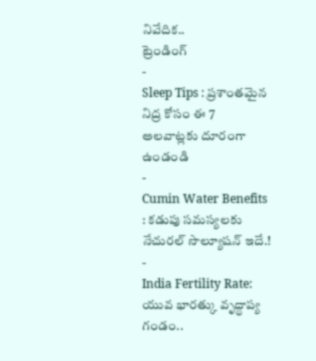నివేదిక..
ట్రెండింగ్
-
Sleep Tips : ప్రశాంతమైన నిద్ర కోసం ఈ 7 అలవాట్లకు దూరంగా ఉండండి
-
Cumin Water Benefits : కడుపు సమస్యలకు నేచురల్ సొల్యూషన్ ఇదే.!
-
India Fertility Rate: యువ భారత్కు వృద్ధాప్య గండం..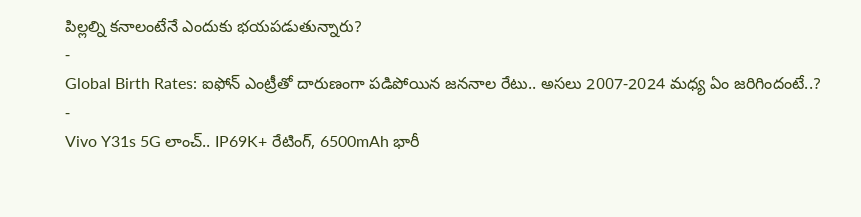పిల్లల్ని కనాలంటేనే ఎందుకు భయపడుతున్నారు?
-
Global Birth Rates: ఐఫోన్ ఎంట్రీతో దారుణంగా పడిపోయిన జననాల రేటు.. అసలు 2007-2024 మధ్య ఏం జరిగిందంటే..?
-
Vivo Y31s 5G లాంచ్.. IP69K+ రేటింగ్, 6500mAh భారీ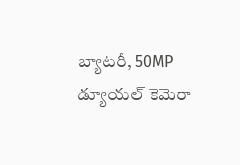బ్యాటరీ, 50MP డ్యూయల్ కెమెరా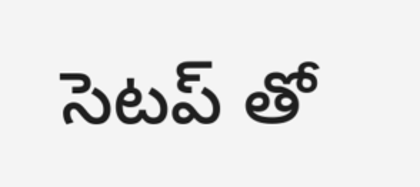సెటప్ తో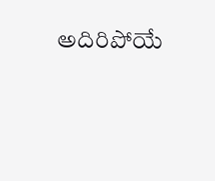అదిరిపోయే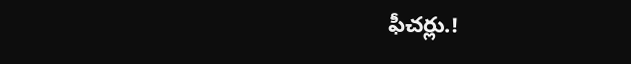ఫీచర్లు.!